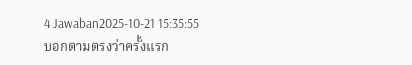4 Jawaban2025-10-21 15:35:55
บอกตามตรงว่าครั้งแรก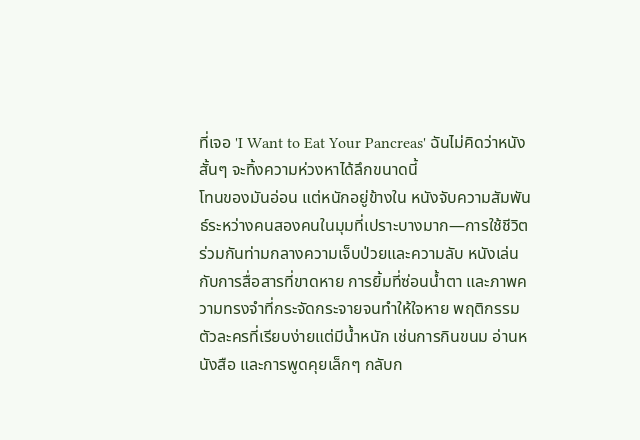ที่เจอ 'I Want to Eat Your Pancreas' ฉันไม่คิดว่าหนังสั้นๆ จะทิ้งความห่วงหาได้ลึกขนาดนี้
โทนของมันอ่อน แต่หนักอยู่ข้างใน หนังจับความสัมพันธ์ระหว่างคนสองคนในมุมที่เปราะบางมาก—การใช้ชีวิตร่วมกันท่ามกลางความเจ็บป่วยและความลับ หนังเล่นกับการสื่อสารที่ขาดหาย การยิ้มที่ซ่อนน้ำตา และภาพความทรงจำที่กระจัดกระจายจนทำให้ใจหาย พฤติกรรมตัวละครที่เรียบง่ายแต่มีน้ำหนัก เช่นการกินขนม อ่านหนังสือ และการพูดคุยเล็กๆ กลับก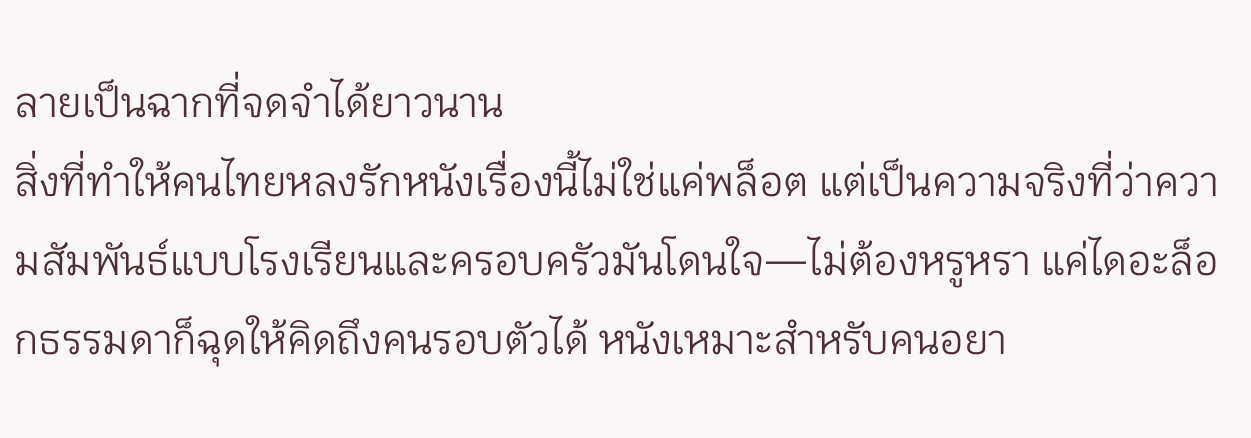ลายเป็นฉากที่จดจำได้ยาวนาน
สิ่งที่ทำให้คนไทยหลงรักหนังเรื่องนี้ไม่ใช่แค่พล็อต แต่เป็นความจริงที่ว่าความสัมพันธ์แบบโรงเรียนและครอบครัวมันโดนใจ—ไม่ต้องหรูหรา แค่ไดอะล็อกธรรมดาก็ฉุดให้คิดถึงคนรอบตัวได้ หนังเหมาะสำหรับคนอยา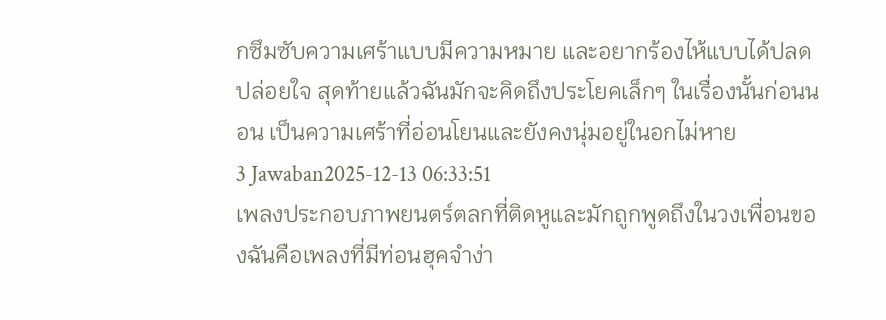กซึมซับความเศร้าแบบมีความหมาย และอยากร้องไห้แบบได้ปลดปล่อยใจ สุดท้ายแล้วฉันมักจะคิดถึงประโยคเล็กๆ ในเรื่องนั้นก่อนนอน เป็นความเศร้าที่อ่อนโยนและยังคงนุ่มอยู่ในอกไม่หาย
3 Jawaban2025-12-13 06:33:51
เพลงประกอบภาพยนตร์ตลกที่ติดหูและมักถูกพูดถึงในวงเพื่อนของฉันคือเพลงที่มีท่อนฮุคจำง่า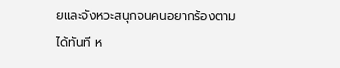ยและจังหวะสนุกจนคนอยากร้องตามได้ทันที ห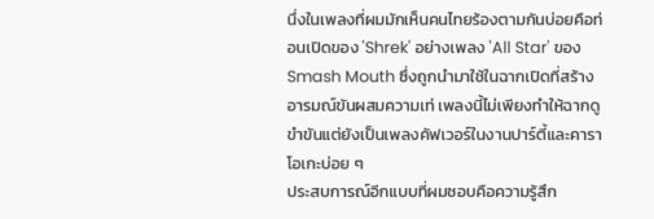นึ่งในเพลงที่ผมมักเห็นคนไทยร้องตามกันบ่อยคือท่อนเปิดของ 'Shrek' อย่างเพลง 'All Star' ของ Smash Mouth ซึ่งถูกนำมาใช้ในฉากเปิดที่สร้างอารมณ์ขันผสมความเท่ เพลงนี้ไม่เพียงทำให้ฉากดูขำขันแต่ยังเป็นเพลงคัฟเวอร์ในงานปาร์ตี้และคาราโอเกะบ่อย ๆ
ประสบการณ์อีกแบบที่ผมชอบคือความรู้สึก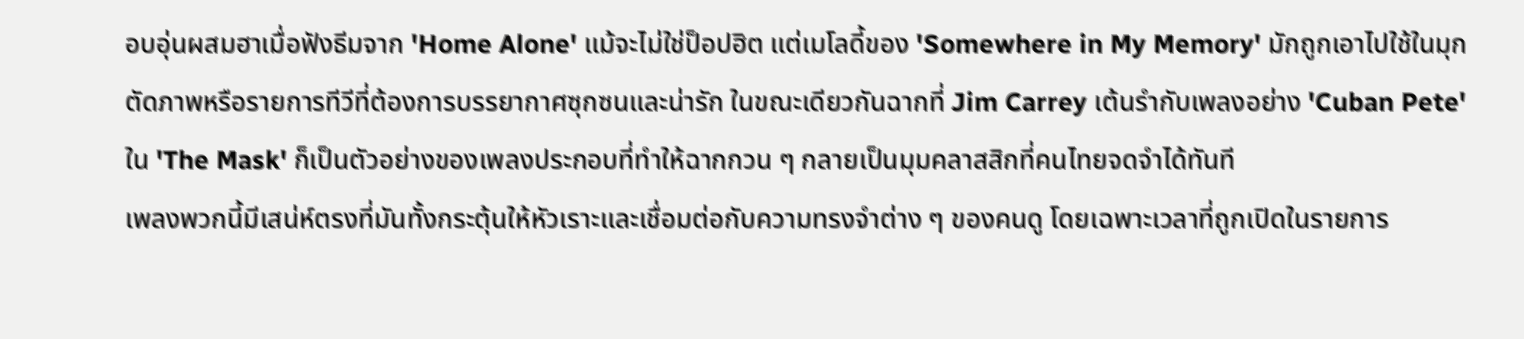อบอุ่นผสมฮาเมื่อฟังธีมจาก 'Home Alone' แม้จะไม่ใช่ป็อปฮิต แต่เมโลดี้ของ 'Somewhere in My Memory' มักถูกเอาไปใช้ในมุกตัดภาพหรือรายการทีวีที่ต้องการบรรยากาศซุกซนและน่ารัก ในขณะเดียวกันฉากที่ Jim Carrey เต้นรำกับเพลงอย่าง 'Cuban Pete' ใน 'The Mask' ก็เป็นตัวอย่างของเพลงประกอบที่ทำให้ฉากกวน ๆ กลายเป็นมุมคลาสสิกที่คนไทยจดจำได้ทันที
เพลงพวกนี้มีเสน่ห์ตรงที่มันทั้งกระตุ้นให้หัวเราะและเชื่อมต่อกับความทรงจำต่าง ๆ ของคนดู โดยเฉพาะเวลาที่ถูกเปิดในรายการ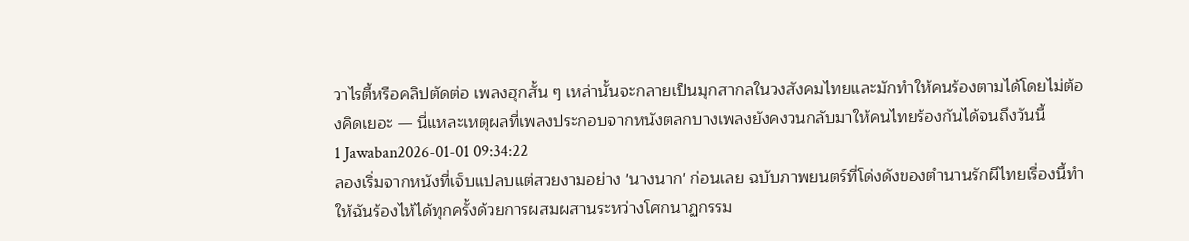วาไรตี้หรือคลิปตัดต่อ เพลงฮุกสั้น ๆ เหล่านั้นจะกลายเป็นมุกสากลในวงสังคมไทยและมักทำให้คนร้องตามได้โดยไม่ต้องคิดเยอะ — นี่แหละเหตุผลที่เพลงประกอบจากหนังตลกบางเพลงยังคงวนกลับมาให้คนไทยร้องกันได้จนถึงวันนี้
1 Jawaban2026-01-01 09:34:22
ลองเริ่มจากหนังที่เจ็บแปลบแต่สวยงามอย่าง 'นางนาก' ก่อนเลย ฉบับภาพยนตร์ที่โด่งดังของตำนานรักผีไทยเรื่องนี้ทำให้ฉันร้องไห้ได้ทุกครั้งด้วยการผสมผสานระหว่างโศกนาฏกรรม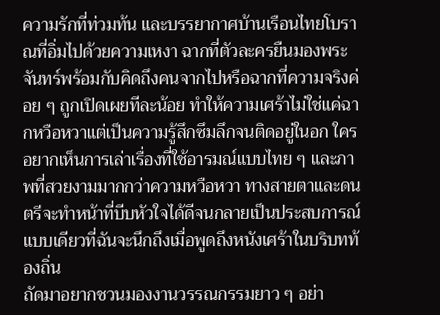ความรักที่ท่วมท้น และบรรยากาศบ้านเรือนไทยโบราณที่อิ่มไปด้วยความเหงา ฉากที่ตัวละครยืนมองพระจันทร์พร้อมกับคิดถึงคนจากไปหรือฉากที่ความจริงค่อย ๆ ถูกเปิดเผยทีละน้อย ทำให้ความเศร้าไม่ใช่แค่ฉากหวือหวาแต่เป็นความรู้สึกซึมลึกจนติดอยู่ในอก ใครอยากเห็นการเล่าเรื่องที่ใช้อารมณ์แบบไทย ๆ และภาพที่สวยงามมากกว่าความหวือหวา ทางสายตาและดนตรีจะทำหน้าที่บีบหัวใจได้ดีจนกลายเป็นประสบการณ์แบบเดียวที่ฉันจะนึกถึงเมื่อพูดถึงหนังเศร้าในบริบทท้องถิ่น
ถัดมาอยากชวนมองงานวรรณกรรมยาว ๆ อย่า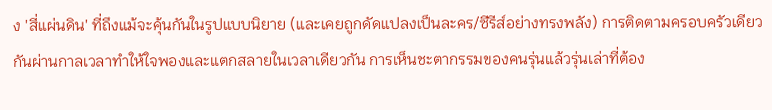ง 'สี่แผ่นดิน' ที่ถึงแม้จะคุ้นกันในรูปแบบนิยาย (และเคยถูกดัดแปลงเป็นละคร/ซีรีส์อย่างทรงพลัง) การติดตามครอบครัวเดียวกันผ่านกาลเวลาทำให้ใจพองและแตกสลายในเวลาเดียวกัน การเห็นชะตากรรมของคนรุ่นแล้วรุ่นเล่าที่ต้อง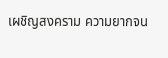เผชิญสงคราม ความยากจน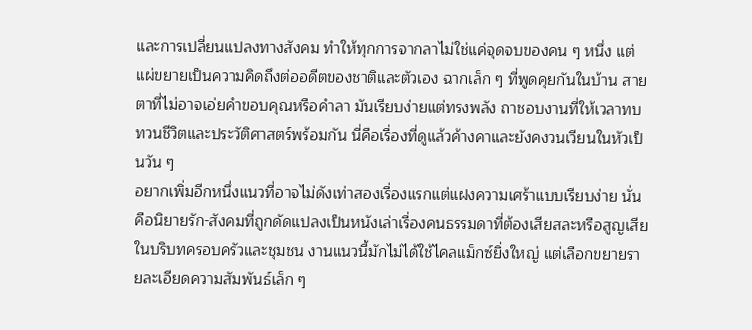และการเปลี่ยนแปลงทางสังคม ทำให้ทุกการจากลาไม่ใช่แค่จุดจบของคน ๆ หนึ่ง แต่แผ่ขยายเป็นความคิดถึงต่ออดีตของชาติและตัวเอง ฉากเล็ก ๆ ที่พูดคุยกันในบ้าน สายตาที่ไม่อาจเอ่ยคำขอบคุณหรือคำลา มันเรียบง่ายแต่ทรงพลัง ถาชอบงานที่ให้เวลาทบทวนชีวิตและประวัติศาสตร์พร้อมกัน นี่คือเรื่องที่ดูแล้วค้างคาและยังคงวนเวียนในหัวเป็นวัน ๆ
อยากเพิ่มอีกหนึ่งแนวที่อาจไม่ดังเท่าสองเรื่องแรกแต่แฝงความเศร้าแบบเรียบง่าย นั่นคือนิยายรัก-สังคมที่ถูกดัดแปลงเป็นหนังเล่าเรื่องคนธรรมดาที่ต้องเสียสละหรือสูญเสียในบริบทครอบครัวและชุมชน งานแนวนี้มักไม่ได้ใช้ไคลแม็กซ์ยิ่งใหญ่ แต่เลือกขยายรายละเอียดความสัมพันธ์เล็ก ๆ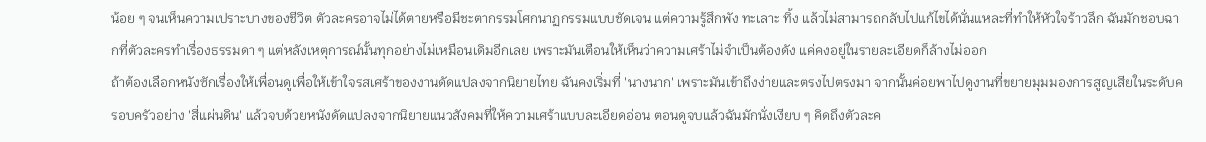น้อย ๆ จนเห็นความเปราะบางของชีวิต ตัวละครอาจไม่ได้ตายหรือมีชะตากรรมโศกนาฏกรรมแบบชัดเจน แต่ความรู้สึกพัง ทะเลาะ ทิ้ง แล้วไม่สามารถกลับไปแก้ไขได้นั่นแหละที่ทำให้หัวใจร้าวลึก ฉันมักชอบฉากที่ตัวละครทำเรื่องธรรมดา ๆ แต่หลังเหตุการณ์นั้นทุกอย่างไม่เหมือนเดิมอีกเลย เพราะมันเตือนให้เห็นว่าความเศร้าไม่จำเป็นต้องดัง แค่คงอยู่ในรายละเอียดก็ล้างไม่ออก
ถ้าต้องเลือกหนังซักเรื่องให้เพื่อนดูเพื่อให้เข้าใจรสเศร้าของงานดัดแปลงจากนิยายไทย ฉันคงเริ่มที่ 'นางนาก' เพราะมันเข้าถึงง่ายและตรงไปตรงมา จากนั้นค่อยพาไปดูงานที่ขยายมุมมองการสูญเสียในระดับครอบครัวอย่าง 'สี่แผ่นดิน' แล้วจบด้วยหนังดัดแปลงจากนิยายแนวสังคมที่ให้ความเศร้าแบบละเอียดอ่อน ตอนดูจบแล้วฉันมักนั่งเงียบ ๆ คิดถึงตัวละค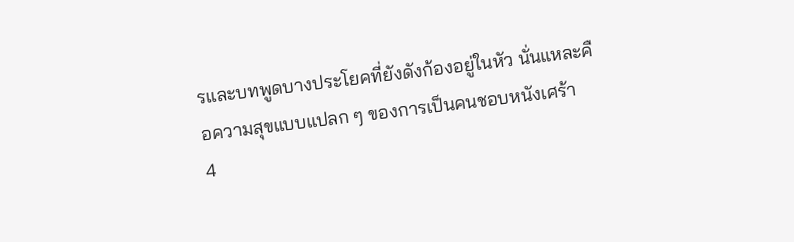รและบทพูดบางประโยคที่ยังดังก้องอยู่ในหัว นั่นแหละคือความสุขแบบแปลก ๆ ของการเป็นคนชอบหนังเศร้า
4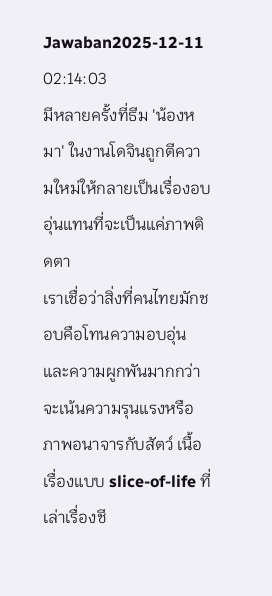Jawaban2025-12-11 02:14:03
มีหลายครั้งที่ธีม 'น้องหมา' ในงานโดจินถูกตีความใหม่ให้กลายเป็นเรื่องอบอุ่นแทนที่จะเป็นแค่ภาพติดตา
เราเชื่อว่าสิ่งที่คนไทยมักชอบคือโทนความอบอุ่นและความผูกพันมากกว่าจะเน้นความรุนแรงหรือภาพอนาจารกับสัตว์ เนื้อเรื่องแบบ slice-of-life ที่เล่าเรื่องชี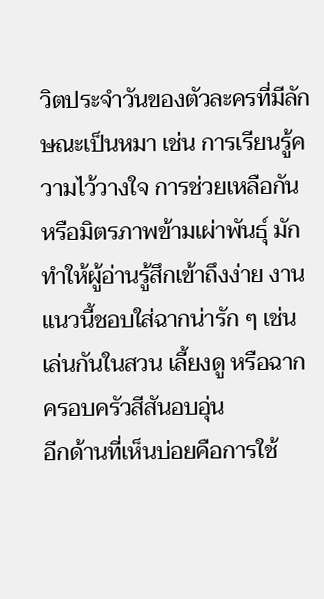วิตประจำวันของตัวละครที่มีลักษณะเป็นหมา เช่น การเรียนรู้ความไว้วางใจ การช่วยเหลือกัน หรือมิตรภาพข้ามเผ่าพันธุ์ มักทำให้ผู้อ่านรู้สึกเข้าถึงง่าย งานแนวนี้ชอบใส่ฉากน่ารัก ๆ เช่น เล่นกันในสวน เลี้ยงดู หรือฉากครอบครัวสีสันอบอุ่น
อีกด้านที่เห็นบ่อยคือการใช้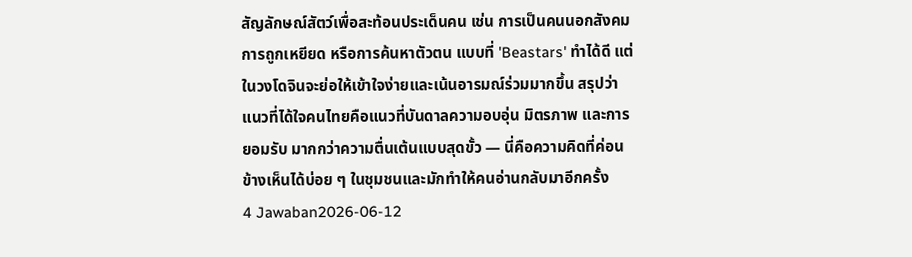สัญลักษณ์สัตว์เพื่อสะท้อนประเด็นคน เช่น การเป็นคนนอกสังคม การถูกเหยียด หรือการค้นหาตัวตน แบบที่ 'Beastars' ทำได้ดี แต่ในวงโดจินจะย่อให้เข้าใจง่ายและเน้นอารมณ์ร่วมมากขึ้น สรุปว่าแนวที่ได้ใจคนไทยคือแนวที่บันดาลความอบอุ่น มิตรภาพ และการยอมรับ มากกว่าความตื่นเต้นแบบสุดขั้ว — นี่คือความคิดที่ค่อนข้างเห็นได้บ่อย ๆ ในชุมชนและมักทำให้คนอ่านกลับมาอีกครั้ง
4 Jawaban2026-06-12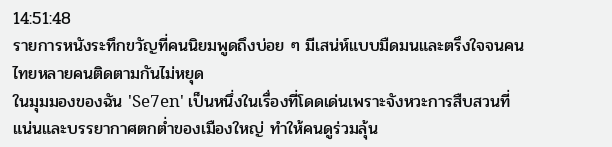14:51:48
รายการหนังระทึกขวัญที่คนนิยมพูดถึงบ่อย ๆ มีเสน่ห์แบบมืดมนและตรึงใจจนคนไทยหลายคนติดตามกันไม่หยุด
ในมุมมองของฉัน 'Se7en' เป็นหนึ่งในเรื่องที่โดดเด่นเพราะจังหวะการสืบสวนที่แน่นและบรรยากาศตกต่ำของเมืองใหญ่ ทำให้คนดูร่วมลุ้น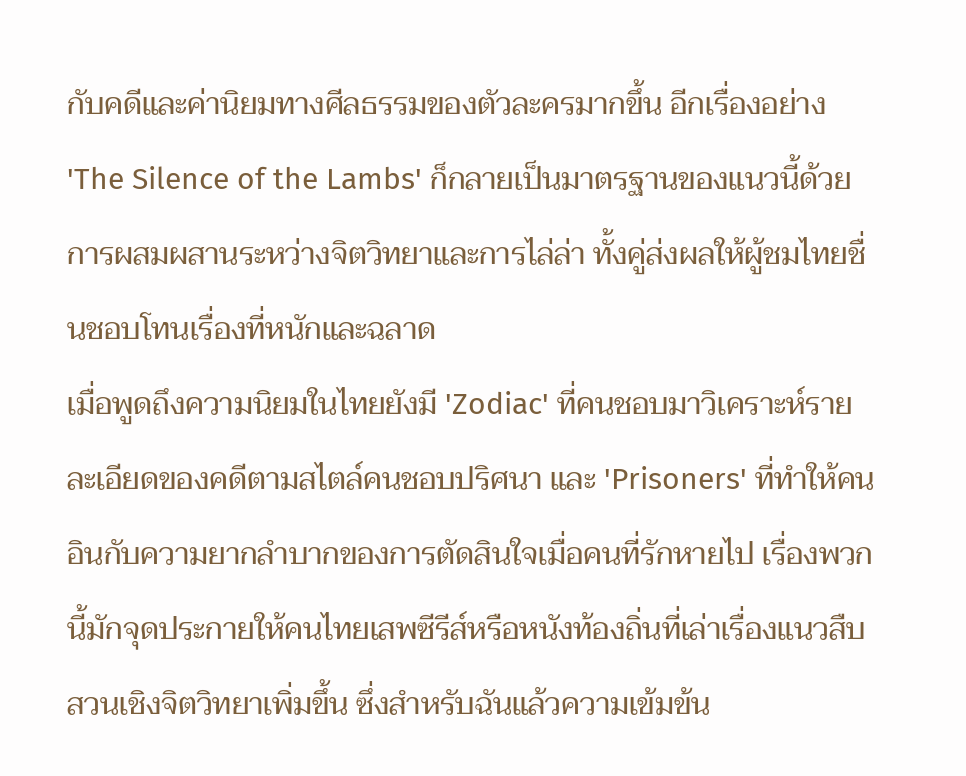กับคดีและค่านิยมทางศีลธรรมของตัวละครมากขึ้น อีกเรื่องอย่าง 'The Silence of the Lambs' ก็กลายเป็นมาตรฐานของแนวนี้ด้วยการผสมผสานระหว่างจิตวิทยาและการไล่ล่า ทั้งคู่ส่งผลให้ผู้ชมไทยชื่นชอบโทนเรื่องที่หนักและฉลาด
เมื่อพูดถึงความนิยมในไทยยังมี 'Zodiac' ที่คนชอบมาวิเคราะห์รายละเอียดของคดีตามสไตล์คนชอบปริศนา และ 'Prisoners' ที่ทำให้คนอินกับความยากลำบากของการตัดสินใจเมื่อคนที่รักหายไป เรื่องพวกนี้มักจุดประกายให้คนไทยเสพซีรีส์หรือหนังท้องถิ่นที่เล่าเรื่องแนวสืบสวนเชิงจิตวิทยาเพิ่มขึ้น ซึ่งสำหรับฉันแล้วความเข้มข้น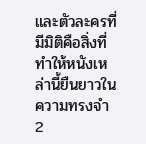และตัวละครที่มีมิติคือสิ่งที่ทำให้หนังเหล่านี้ยืนยาวในความทรงจำ
2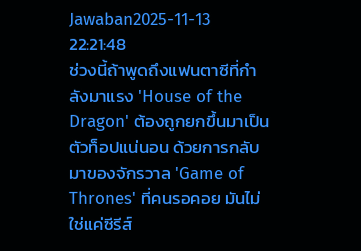Jawaban2025-11-13 22:21:48
ช่วงนี้ถ้าพูดถึงแฟนตาซีที่กำลังมาแรง 'House of the Dragon' ต้องถูกยกขึ้นมาเป็นตัวท็อปแน่นอน ด้วยการกลับมาของจักรวาล 'Game of Thrones' ที่คนรอคอย มันไม่ใช่แค่ซีรีส์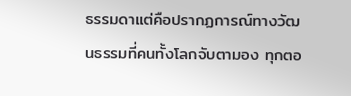ธรรมดาแต่คือปรากฏการณ์ทางวัฒนธรรมที่คนทั้งโลกจับตามอง ทุกตอ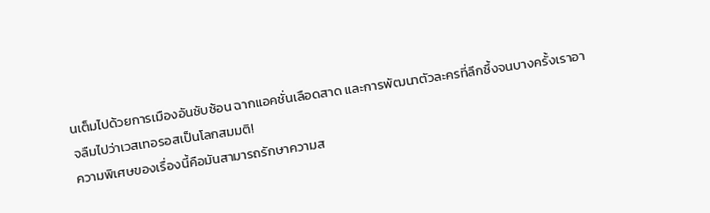นเต็มไปด้วยการเมืองอันซับซ้อน ฉากแอคชั่นเลือดสาด และการพัฒนาตัวละครที่ลึกซึ้งจนบางครั้งเราอาจลืมไปว่าเวสเทอรอสเป็นโลกสมมติ!
ความพิเศษของเรื่องนี้คือมันสามารถรักษาความส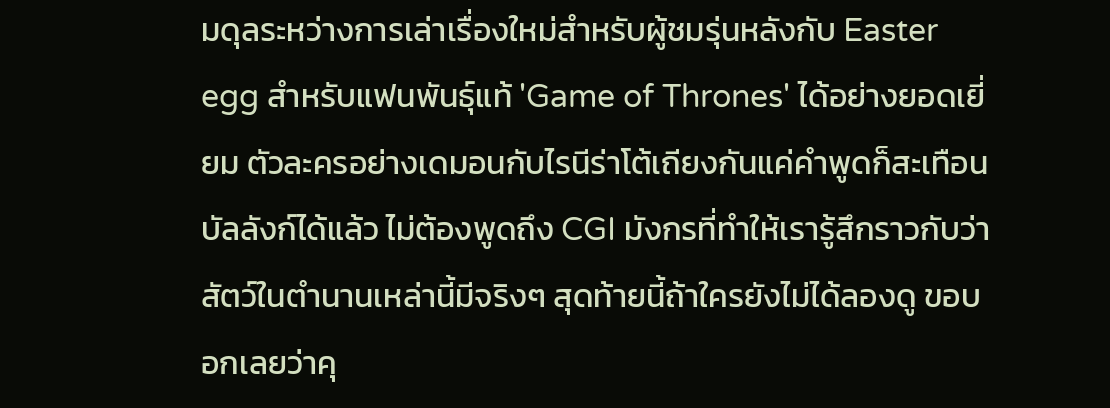มดุลระหว่างการเล่าเรื่องใหม่สำหรับผู้ชมรุ่นหลังกับ Easter egg สำหรับแฟนพันธุ์แท้ 'Game of Thrones' ได้อย่างยอดเยี่ยม ตัวละครอย่างเดมอนกับไรนีร่าโต้เถียงกันแค่คำพูดก็สะเทือนบัลลังก์ได้แล้ว ไม่ต้องพูดถึง CGI มังกรที่ทำให้เรารู้สึกราวกับว่าสัตว์ในตำนานเหล่านี้มีจริงๆ สุดท้ายนี้ถ้าใครยังไม่ได้ลองดู ขอบอกเลยว่าคุ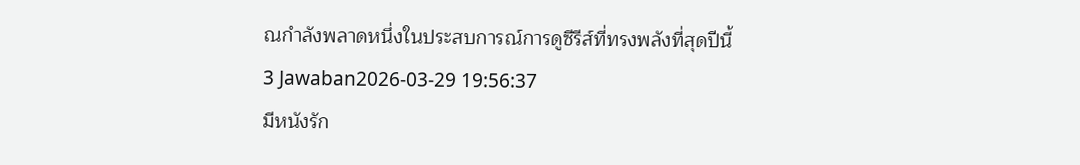ณกำลังพลาดหนึ่งในประสบการณ์การดูซีรีส์ที่ทรงพลังที่สุดปีนี้
3 Jawaban2026-03-29 19:56:37
มีหนังรัก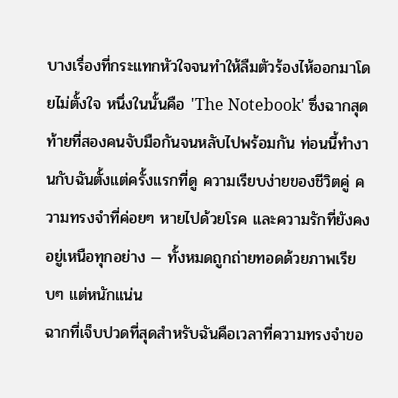บางเรื่องที่กระแทกหัวใจจนทำให้ลืมตัวร้องไห้ออกมาโดยไม่ตั้งใจ หนึ่งในนั้นคือ 'The Notebook' ซึ่งฉากสุดท้ายที่สองคนจับมือกันจนหลับไปพร้อมกัน ท่อนนี้ทำงานกับฉันตั้งแต่ครั้งแรกที่ดู ความเรียบง่ายของชีวิตคู่ ความทรงจำที่ค่อยๆ หายไปด้วยโรค และความรักที่ยังคงอยู่เหนือทุกอย่าง — ทั้งหมดถูกถ่ายทอดด้วยภาพเรียบๆ แต่หนักแน่น
ฉากที่เจ็บปวดที่สุดสำหรับฉันคือเวลาที่ความทรงจำขอ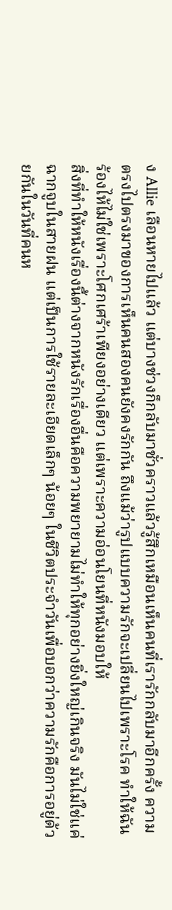ง Allie เลือนหายไปแล้ว แต่บางช่วงก็กลับมาชั่วคราวแล้วรู้สึกเหมือนเห็นคนที่เรารักกลับมาอีกครั้ง ความตรงไปตรงมาของการเห็นคนสองคนยังคงรักกัน ถึงแม้ว่ารูปแบบความรักจะเปลี่ยนไปเพราะโรค ทำให้ฉันร้องไห้ไม่ใช่เพราะโศกเศร้าเพียงอย่างเดียว แต่เพราะความอ่อนโยนที่หนังมอบให้
สิ่งที่ทำให้หนังเรื่องนี้ต่างจากหนังรักเรื่องอื่นคือความพยายามไม่ทำให้ทุกอย่างยิ่งใหญ่เกินจริง มันไม่ใช่แค่ฉากจูบในสายฝน แต่เป็นการใช้รายละเอียดเล็กๆ น้อยๆ ในชีวิตประจำวันเพื่อบอกว่าความรักคือการอยู่ด้วยกันในวันที่คนห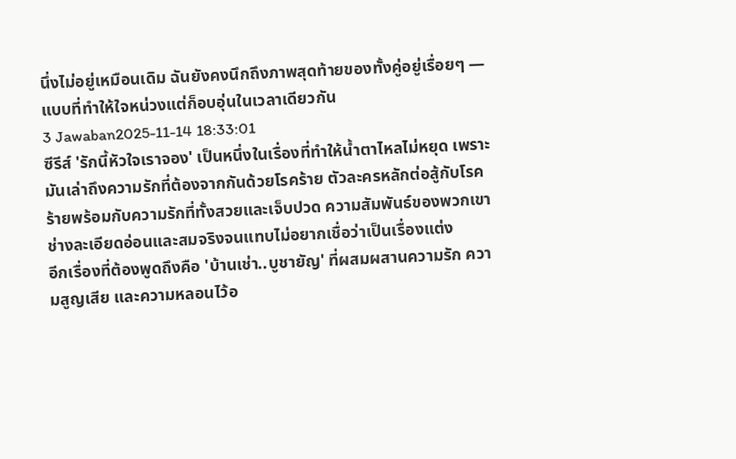นึ่งไม่อยู่เหมือนเดิม ฉันยังคงนึกถึงภาพสุดท้ายของทั้งคู่อยู่เรื่อยๆ — แบบที่ทำให้ใจหน่วงแต่ก็อบอุ่นในเวลาเดียวกัน
3 Jawaban2025-11-14 18:33:01
ซีรีส์ 'รักนี้หัวใจเราจอง' เป็นหนึ่งในเรื่องที่ทำให้น้ำตาไหลไม่หยุด เพราะมันเล่าถึงความรักที่ต้องจากกันด้วยโรคร้าย ตัวละครหลักต่อสู้กับโรคร้ายพร้อมกับความรักที่ทั้งสวยและเจ็บปวด ความสัมพันธ์ของพวกเขาช่างละเอียดอ่อนและสมจริงจนแทบไม่อยากเชื่อว่าเป็นเรื่องแต่ง
อีกเรื่องที่ต้องพูดถึงคือ 'บ้านเช่า..บูชายัญ' ที่ผสมผสานความรัก ความสูญเสีย และความหลอนไว้อ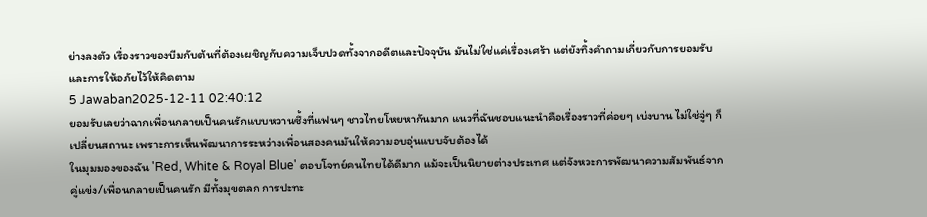ย่างลงตัว เรื่องราวของบีมกับต้นที่ต้องเผชิญกับความเจ็บปวดทั้งจากอดีตและปัจจุบัน มันไม่ใช่แค่เรื่องเศร้า แต่ยังทิ้งคำถามเกี่ยวกับการยอมรับและการให้อภัยไว้ให้คิดตาม
5 Jawaban2025-12-11 02:40:12
ยอมรับเลยว่าฉากเพื่อนกลายเป็นคนรักแบบหวานซึ้งที่แฟนๆ ชาวไทยโหยหากันมาก แนวที่ฉันชอบแนะนำคือเรื่องราวที่ค่อยๆ เบ่งบาน ไม่ใช่จู่ๆ ก็เปลี่ยนสถานะ เพราะการเห็นพัฒนาการระหว่างเพื่อนสองคนมันให้ความอบอุ่นแบบจับต้องได้
ในมุมมองของฉัน 'Red, White & Royal Blue' ตอบโจทย์คนไทยได้ดีมาก แม้จะเป็นนิยายต่างประเทศ แต่จังหวะการพัฒนาความสัมพันธ์จากคู่แข่ง/เพื่อนกลายเป็นคนรัก มีทั้งมุขตลก การปะทะ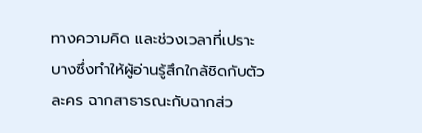ทางความคิด และช่วงเวลาที่เปราะบางซึ่งทำให้ผู้อ่านรู้สึกใกล้ชิดกับตัวละคร ฉากสาธารณะกับฉากส่ว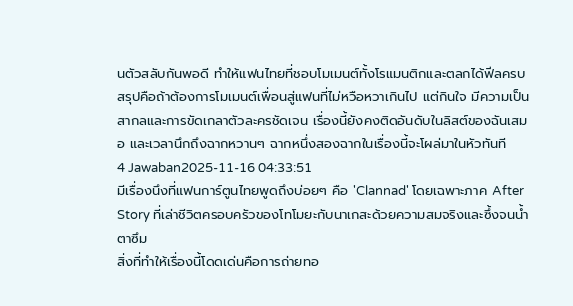นตัวสลับกันพอดี ทำให้แฟนไทยที่ชอบโมเมนต์ทั้งโรแมนติกและตลกได้ฟีลครบ
สรุปคือถ้าต้องการโมเมนต์เพื่อนสู่แฟนที่ไม่หวือหวาเกินไป แต่กินใจ มีความเป็นสากลและการขัดเกลาตัวละครชัดเจน เรื่องนี้ยังคงติดอันดับในลิสต์ของฉันเสมอ และเวลานึกถึงฉากหวานๆ ฉากหนึ่งสองฉากในเรื่องนี้จะโผล่มาในหัวทันที
4 Jawaban2025-11-16 04:33:51
มีเรื่องนึงที่แฟนการ์ตูนไทยพูดถึงบ่อยๆ คือ 'Clannad' โดยเฉพาะภาค After Story ที่เล่าชีวิตครอบครัวของโทโมยะกับนาเกสะด้วยความสมจริงและซึ้งจนน้ำตาซึม
สิ่งที่ทำให้เรื่องนี้โดดเด่นคือการถ่ายทอ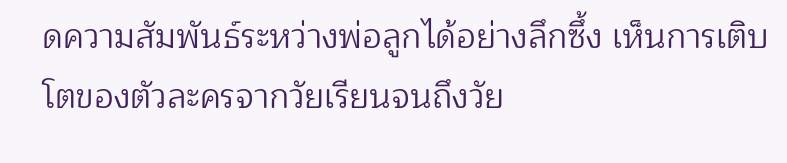ดความสัมพันธ์ระหว่างพ่อลูกได้อย่างลึกซึ้ง เห็นการเติบโตของตัวละครจากวัยเรียนจนถึงวัย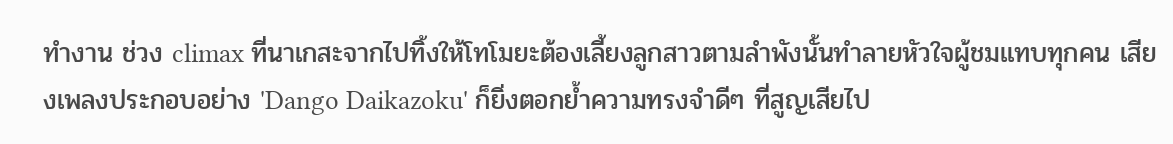ทำงาน ช่วง climax ที่นาเกสะจากไปทิ้งให้โทโมยะต้องเลี้ยงลูกสาวตามลำพังนั้นทำลายหัวใจผู้ชมแทบทุกคน เสียงเพลงประกอบอย่าง 'Dango Daikazoku' ก็ยิ่งตอกย้ำความทรงจำดีๆ ที่สูญเสียไป